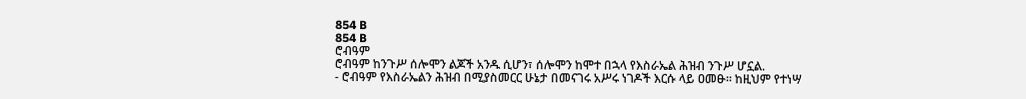854 B
854 B
ሮብዓም
ሮብዓም ከንጉሥ ሰሎሞን ልጆች አንዱ ሲሆን፣ ሰሎሞን ከሞተ በኋላ የእስራኤል ሕዝብ ንጉሥ ሆኗል.
- ሮብዓም የእስራኤልን ሕዝብ በሚያስመርር ሁኔታ በመናገሩ አሥሩ ነገዶች እርሱ ላይ ዐመፁ። ከዚህም የተነሣ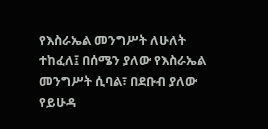የእስራኤል መንግሥት ለሁለት ተከፈለ፤ በሰሜን ያለው የእስራኤል መንግሥት ሲባል፣ በደቡብ ያለው የይሁዳ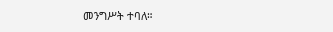መንግሥት ተባለ።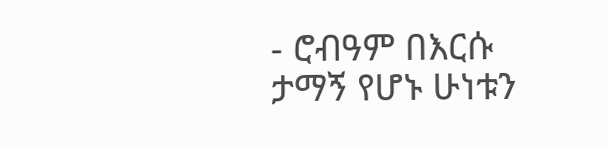- ሮብዓም በእርሱ ታማኝ የሆኑ ሁነቱን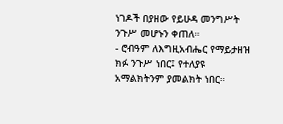ነገዶች በያዘው የይሁዳ መንግሥት ንጉሥ መሆኑን ቀጠለ።
- ሮብዓም ለእግዚአብሔር የማይታዘዝ ክፉ ንጉሥ ነበር፤ የተለያዩ አማልክትንም ያመልክት ነበር።